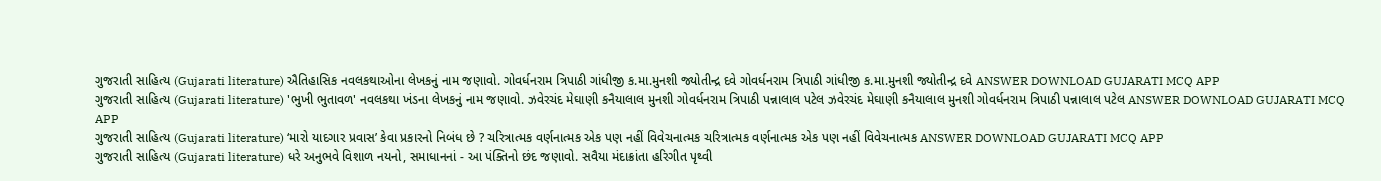ગુજરાતી સાહિત્ય (Gujarati literature) ઐતિહાસિક નવલકથાઓના લેખકનું નામ જણાવો. ગોવર્ધનરામ ત્રિપાઠી ગાંધીજી ક.મા.મુનશી જ્યોતીન્દ્ર દવે ગોવર્ધનરામ ત્રિપાઠી ગાંધીજી ક.મા.મુનશી જ્યોતીન્દ્ર દવે ANSWER DOWNLOAD GUJARATI MCQ APP
ગુજરાતી સાહિત્ય (Gujarati literature) 'ભુખી ભુતાવળ' નવલકથા ખંડના લેખકનું નામ જણાવો. ઝવેરચંદ મેઘાણી કનૈયાલાલ મુનશી ગોવર્ધનરામ ત્રિપાઠી પન્નાલાલ પટેલ ઝવેરચંદ મેઘાણી કનૈયાલાલ મુનશી ગોવર્ધનરામ ત્રિપાઠી પન્નાલાલ પટેલ ANSWER DOWNLOAD GUJARATI MCQ APP
ગુજરાતી સાહિત્ય (Gujarati literature) ‘મારો યાદગાર પ્રવાસ’ કેવા પ્રકારનો નિબંધ છે ? ચરિત્રાત્મક વર્ણનાત્મક એક પણ નહીં વિવેચનાત્મક ચરિત્રાત્મક વર્ણનાત્મક એક પણ નહીં વિવેચનાત્મક ANSWER DOWNLOAD GUJARATI MCQ APP
ગુજરાતી સાહિત્ય (Gujarati literature) ધરે અનુભવે વિશાળ નયનો, સમાધાનનાં - આ પંક્તિનો છંદ જણાવો. સવૈયા મંદાક્રાંતા હરિગીત પૃથ્વી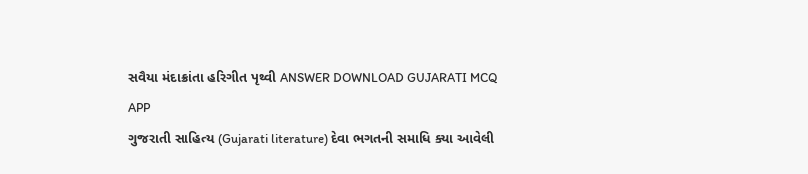સવૈયા મંદાક્રાંતા હરિગીત પૃથ્વી ANSWER DOWNLOAD GUJARATI MCQ APP
ગુજરાતી સાહિત્ય (Gujarati literature) દેવા ભગતની સમાધિ ક્યા આવેલી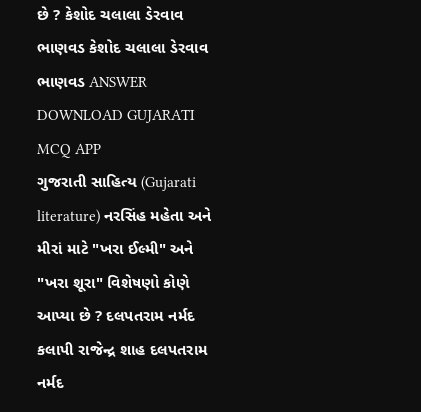છે ? કેશોદ ચલાલા ડેરવાવ ભાણવડ કેશોદ ચલાલા ડેરવાવ ભાણવડ ANSWER DOWNLOAD GUJARATI MCQ APP
ગુજરાતી સાહિત્ય (Gujarati literature) નરસિંહ મહેતા અને મીરાં માટે "ખરા ઈલ્મી" અને "ખરા શૂરા" વિશેષણો કોણે આપ્યા છે ? દલપતરામ નર્મદ કલાપી રાજેન્દ્ર શાહ દલપતરામ નર્મદ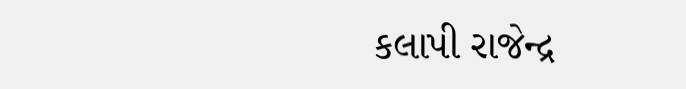કલાપી રાજેન્દ્ર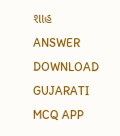શાહ ANSWER DOWNLOAD GUJARATI MCQ APP